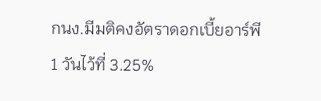กนง.มีมติคงอัตราดอกเบี้ยอาร์พี
1 วันไว้ที่ 3.25%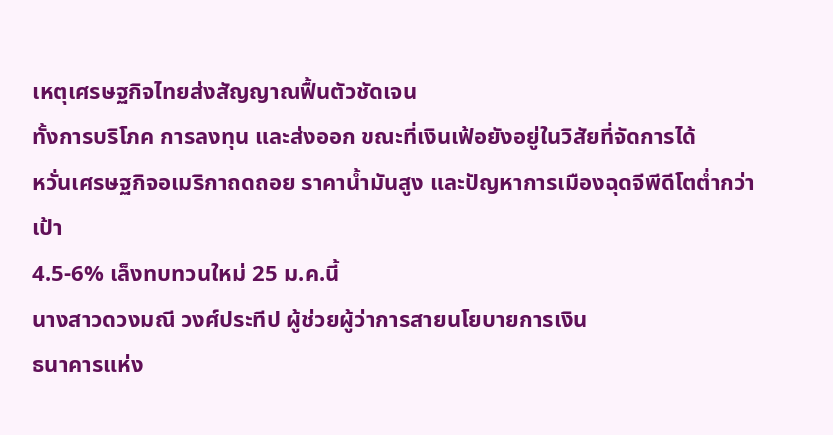เหตุเศรษฐกิจไทยส่งสัญญาณฟื้นตัวชัดเจน
ทั้งการบริโภค การลงทุน และส่งออก ขณะที่เงินเฟ้อยังอยู่ในวิสัยที่จัดการได้
หวั่นเศรษฐกิจอเมริกาถดถอย ราคาน้ำมันสูง และปัญหาการเมืองฉุดจีพีดีโตต่ำกว่าเป้า
4.5-6% เล็งทบทวนใหม่ 25 ม.ค.นี้
นางสาวดวงมณี วงศ์ประทีป ผู้ช่วยผู้ว่าการสายนโยบายการเงิน
ธนาคารแห่ง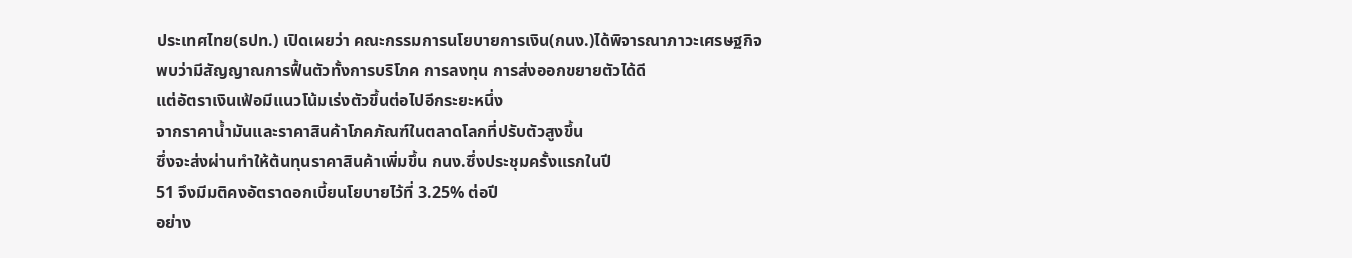ประเทศไทย(ธปท.) เปิดเผยว่า คณะกรรมการนโยบายการเงิน(กนง.)ได้พิจารณาภาวะเศรษฐกิจ
พบว่ามีสัญญาณการฟื้นตัวทั้งการบริโภค การลงทุน การส่งออกขยายตัวได้ดี
แต่อัตราเงินเฟ้อมีแนวโน้มเร่งตัวขึ้นต่อไปอีกระยะหนึ่ง
จากราคาน้ำมันและราคาสินค้าโภคภัณฑ์ในตลาดโลกที่ปรับตัวสูงขึ้น
ซึ่งจะส่งผ่านทำให้ต้นทุนราคาสินค้าเพิ่มขึ้น กนง.ซึ่งประชุมครั้งแรกในปี
51 จึงมีมติคงอัตราดอกเบี้ยนโยบายไว้ที่ 3.25% ต่อปี
อย่าง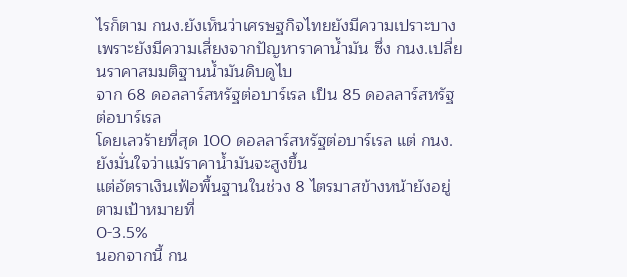ไรก็ตาม กนง.ยังเห็นว่าเศรษฐกิจไทยยังมีความเปราะบาง
เพราะยังมีความเสี่ยงจากปัญหาราคาน้ำมัน ซึ่ง กนง.เปลี่ยนราคาสมมติฐานน้ำมันดิบดูไบ
จาก 68 ดอลลาร์สหรัฐต่อบาร์เรล เป็น 85 ดอลลาร์สหรัฐต่อบาร์เรล
โดยเลวร้ายที่สุด 100 ดอลลาร์สหรัฐต่อบาร์เรล แต่ กนง.ยังมั่นใจว่าแม้ราคาน้ำมันจะสูงขึ้น
แต่อัตราเงินเฟ้อพื้นฐานในช่วง 8 ไตรมาสข้างหน้ายังอยู่ตามเป้าหมายที่
0-3.5%
นอกจากนี้ กน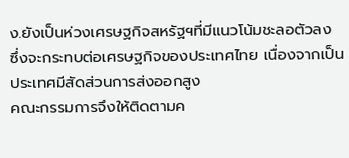ง.ยังเป็นห่วงเศรษฐกิจสหรัฐฯที่มีแนวโน้มชะลอตัวลง
ซึ่งจะกระทบต่อเศรษฐกิจของประเทศไทย เนื่องจากเป็นประเทศมีสัดส่วนการส่งออกสูง
คณะกรรมการจึงให้ติดตามค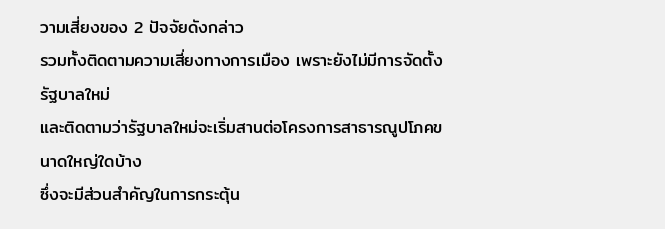วามเสี่ยงของ 2 ปัจจัยดังกล่าว
รวมทั้งติดตามความเสี่ยงทางการเมือง เพราะยังไม่มีการจัดตั้งรัฐบาลใหม่
และติดตามว่ารัฐบาลใหม่จะเริ่มสานต่อโครงการสาธารณูปโภคขนาดใหญ่ใดบ้าง
ซึ่งจะมีส่วนสำคัญในการกระตุ้น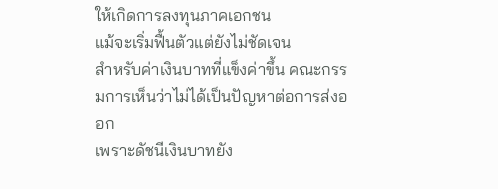ให้เกิดการลงทุนภาคเอกชน
แม้จะเริ่มฟื้นตัวแต่ยังไม่ชัดเจน
สำหรับค่าเงินบาทที่แข็งค่าขึ้น คณะกรรมการเห็นว่าไม่ได้เป็นปัญหาต่อการส่งออก
เพราะดัชนีเงินบาทยัง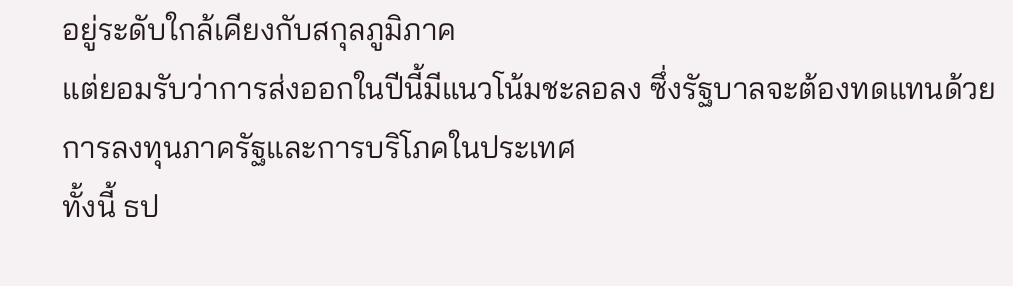อยู่ระดับใกล้เคียงกับสกุลภูมิภาค
แต่ยอมรับว่าการส่งออกในปีนี้มีแนวโน้มชะลอลง ซึ่งรัฐบาลจะต้องทดแทนด้วยการลงทุนภาครัฐและการบริโภคในประเทศ
ทั้งนี้ ธป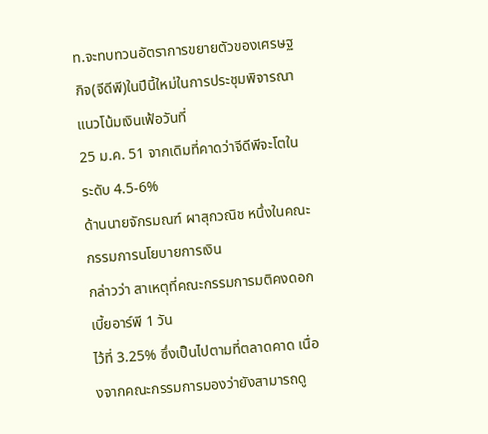ท.จะทบทวนอัตราการขยายตัวของเศรษฐกิจ(จีดีพี)ในปีนี้ใหม่ในการประชุมพิจารณาแนวโน้มเงินเฟ้อวันที่
25 ม.ค. 51 จากเดิมที่คาดว่าจีดีพีจะโตในระดับ 4.5-6%
ด้านนายจักรมณฑ์ ผาสุกวณิช หนึ่งในคณะกรรมการนโยบายการเงิน
กล่าวว่า สาเหตุที่คณะกรรมการมติคงดอกเบี้ยอาร์พี 1 วัน
ไว้ที่ 3.25% ซึ่งเป็นไปตามที่ตลาดคาด เนื่องจากคณะกรรมการมองว่ายังสามารถดู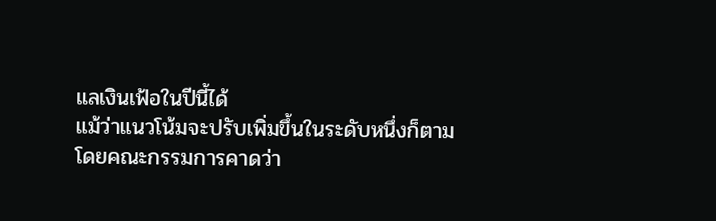แลเงินเฟ้อในปีนี้ได้
แม้ว่าแนวโน้มจะปรับเพิ่มขึ้นในระดับหนึ่งก็ตาม โดยคณะกรรมการคาดว่า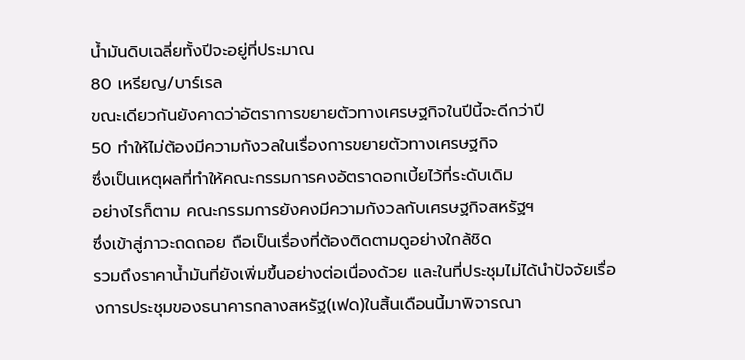น้ำมันดิบเฉลี่ยทั้งปีจะอยู่ที่ประมาณ
80 เหรียญ/บาร์เรล
ขณะเดียวกันยังคาดว่าอัตราการขยายตัวทางเศรษฐกิจในปีนี้จะดีกว่าปี
50 ทำให้ไม่ต้องมีความกังวลในเรื่องการขยายตัวทางเศรษฐกิจ
ซึ่งเป็นเหตุผลที่ทำให้คณะกรรมการคงอัตราดอกเบี้ยไว้ที่ระดับเดิม
อย่างไรก็ตาม คณะกรรมการยังคงมีความกังวลกับเศรษฐกิจสหรัฐฯ
ซึ่งเข้าสู่ภาวะถดถอย ถือเป็นเรื่องที่ต้องติดตามดูอย่างใกล้ชิด
รวมถึงราคาน้ำมันที่ยังเพิ่มขึ้นอย่างต่อเนื่องด้วย และในที่ประชุมไม่ได้นำปัจจัยเรื่องการประชุมของธนาคารกลางสหรัฐ(เฟด)ในสิ้นเดือนนี้มาพิจารณา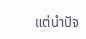แต่นำปัจ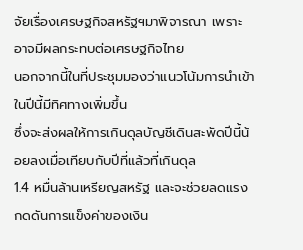จัยเรื่องเศรษฐกิจสหรัฐฯมาพิจารณา เพราะอาจมีผลกระทบต่อเศรษฐกิจไทย
นอกจากนี้ในที่ประชุมมองว่าแนวโน้มการนำเข้าในปีนี้มีทิศทางเพิ่มขึ้น
ซึ่งจะส่งผลให้การเกินดุลบัญชีเดินสะพัดปีนี้น้อยลงเมื่อเทียบกับปีที่แล้วที่เกินดุล
1.4 หมื่นล้านเหรียญสหรัฐ และจะช่วยลดแรงกดดันการแข็งค่าของเงิน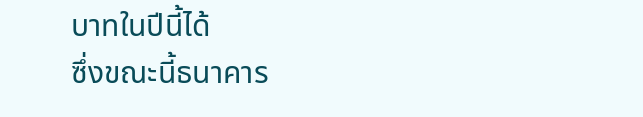บาทในปีนี้ได้
ซึ่งขณะนี้ธนาคาร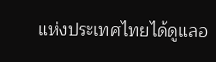แห่งประเทศไทยได้ดูแลอ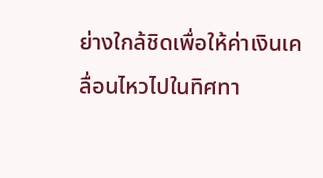ย่างใกล้ชิดเพื่อให้ค่าเงินเคลื่อนไหวไปในทิศทา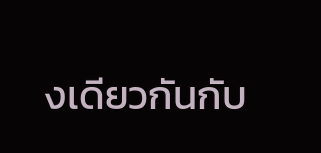งเดียวกันกับ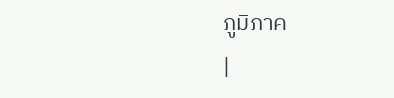ภูมิภาค
|